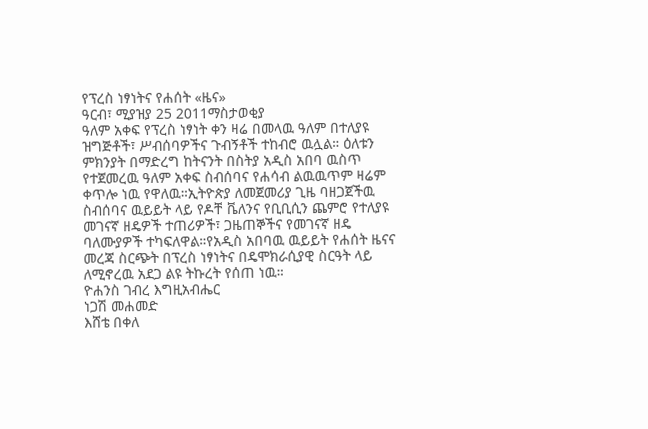የፕረስ ነፃነትና የሐሰት «ዜና»
ዓርብ፣ ሚያዝያ 25 2011ማስታወቂያ
ዓለም አቀፍ የፕረስ ነፃነት ቀን ዛሬ በመላዉ ዓለም በተለያዩ ዝግጅቶች፣ ሥብሰባዎችና ጉብኝቶች ተከብሮ ዉሏል። ዕለቱን ምክንያት በማድረግ ከትናንት በስትያ አዲስ አበባ ዉስጥ የተጀመረዉ ዓለም አቀፍ ስብሰባና የሐሳብ ልዉዉጥም ዛሬም ቀጥሎ ነዉ የዋለዉ።ኢትዮጵያ ለመጀመሪያ ጊዜ ባዘጋጀችዉ ስብሰባና ዉይይት ላይ የዶቸ ቬለንና የቢቢሲን ጨምሮ የተለያዩ መገናኛ ዘዴዎች ተጠሪዎች፣ ጋዜጠኞችና የመገናኛ ዘዴ ባለሙያዎች ተካፍለዋል።የአዲስ አበባዉ ዉይይት የሐሰት ዜናና መረጃ ስርጭት በፕረስ ነፃነትና በዴሞክራሲያዊ ስርዓት ላይ ለሚኖረዉ አደጋ ልዩ ትኩረት የሰጠ ነዉ።
ዮሐንስ ገብረ እግዚአብሔር
ነጋሽ መሐመድ
እሸቴ በቀለ